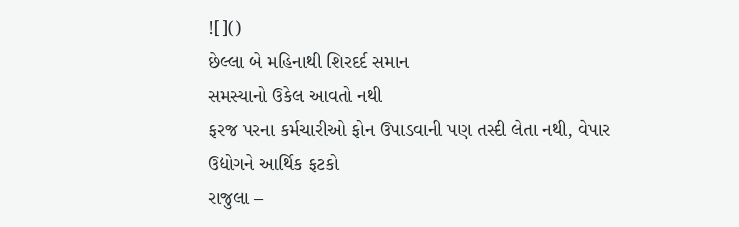![]()
છેલ્લા બે મહિનાથી શિરદર્દ સમાન
સમસ્યાનો ઉકેલ આવતો નથી
ફરજ પરના કર્મચારીઓ ફોન ઉપાડવાની પણ તસ્દી લેતા નથી, વેપાર
ઉદ્યોગને આર્થિક ફટકો
રાજુલા –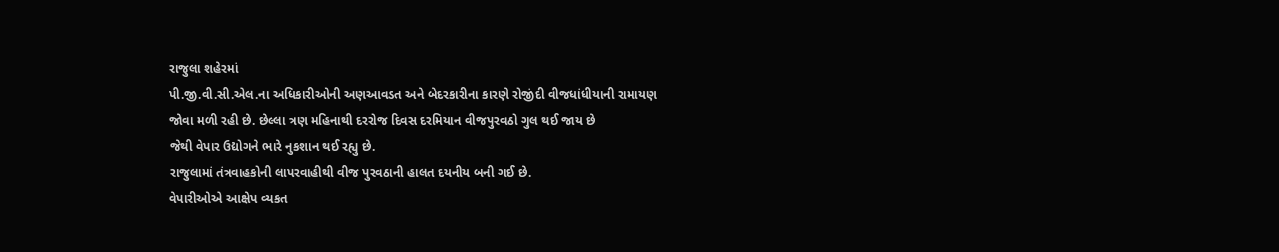રાજુલા શહેરમાં
પી.જી.વી.સી.એલ.ના અધિકારીઓની અણઆવડત અને બેદરકારીના કારણે રોજીંદી વીજધાંધીયાની રામાયણ
જોવા મળી રહી છે. છેલ્લા ત્રણ મહિનાથી દરરોજ દિવસ દરમિયાન વીજપુરવઠો ગુલ થઈ જાય છે
જેથી વેપાર ઉદ્યોગને ભારે નુકશાન થઈ રહ્યુ છે.
રાજુલામાં તંત્રવાહકોની લાપરવાહીથી વીજ પુરવઠાની હાલત દયનીય બની ગઈ છે.
વેપારીઓએ આક્ષેપ વ્યકત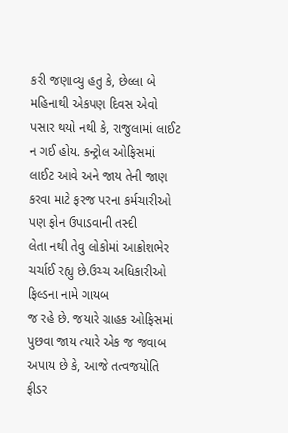કરી જણાવ્યુ હતુ કે, છેલ્લા બે મહિનાથી એકપણ દિવસ એવો
પસાર થયો નથી કે, રાજુલામાં લાઈટ ન ગઈ હોય. કન્ટ્રોલ ઓફિસમાં
લાઈટ આવે અને જાય તેની જાણ કરવા માટે ફરજ પરના કર્મચારીઓ પણ ફોન ઉપાડવાની તસ્દી
લેતા નથી તેવુ લોકોમાં આક્રોશભેર ચર્ચાઈ રહ્યુ છે.ઉચ્ચ અધિકારીઓ ફિલ્ડના નામે ગાયબ
જ રહે છે. જયારે ગ્રાહક ઓફિસમાં પુછવા જાય ત્યારે એક જ જવાબ અપાય છે કે, આજે તત્વજયોતિ ફીડર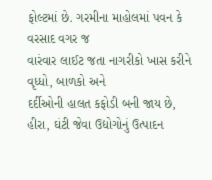ફોલ્ટમાં છે. ગરમીના માહોલમાં પવન કે વરસાદ વગર જ
વારંવાર લાઈટ જતા નાગરીકો ખાસ કરીને વૃધ્ધો, બાળકો અને
દર્દીઓની હાલત કફોડી બની જાય છે, હીરા, ઘંટી જેવા ઉદ્યોગોનું ઉત્પાદન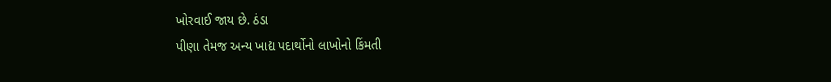ખોરવાઈ જાય છે. ઠંડા
પીણા તેમજ અન્ય ખાદ્ય પદાર્થોનો લાખોનો કિંમતી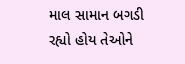માલ સામાન બગડી રહ્યો હોય તેઓને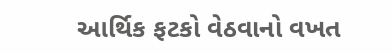આર્થિક ફટકો વેઠવાનો વખત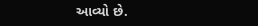આવ્યો છે.